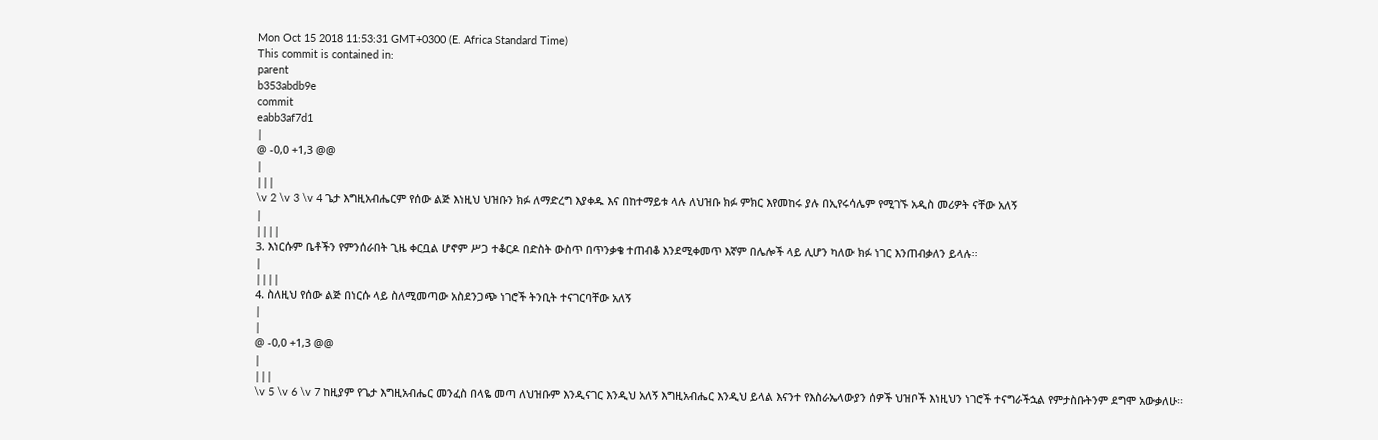Mon Oct 15 2018 11:53:31 GMT+0300 (E. Africa Standard Time)
This commit is contained in:
parent
b353abdb9e
commit
eabb3af7d1
|
@ -0,0 +1,3 @@
|
|||
\v 2 \v 3 \v 4 ጌታ እግዚአብሔርም የሰው ልጅ እነዚህ ህዝቡን ክፉ ለማድረግ እያቀዱ እና በከተማይቱ ላሉ ለህዝቡ ክፉ ምክር እየመከሩ ያሉ በኢየሩሳሌም የሚገኙ አዲስ መሪዎት ናቸው አለኝ
|
||||
3. እነርሱም ቤቶችን የምንሰራበት ጊዜ ቀርቧል ሆኖም ሥጋ ተቆርዶ በድስት ውስጥ በጥንቃቄ ተጠብቆ እንደሚቀመጥ እኛም በሌሎች ላይ ሊሆን ካለው ክፉ ነገር እንጠብቃለን ይላሉ፡፡
|
||||
4. ስለዚህ የሰው ልጅ በነርሱ ላይ ስለሚመጣው አስደንጋጭ ነገሮች ትንቢት ተናገርባቸው አለኝ
|
|
@ -0,0 +1,3 @@
|
|||
\v 5 \v 6 \v 7 ከዚያም የጌታ እግዚአብሔር መንፈስ በላዬ መጣ ለህዝቡም እንዲናገር እንዲህ አለኝ እግዚአብሔር እንዲህ ይላል እናንተ የእስራኤላውያን ሰዎች ህዝቦች እነዚህን ነገሮች ተናግራችኋል የምታስቡትንም ደግሞ አውቃለሁ፡፡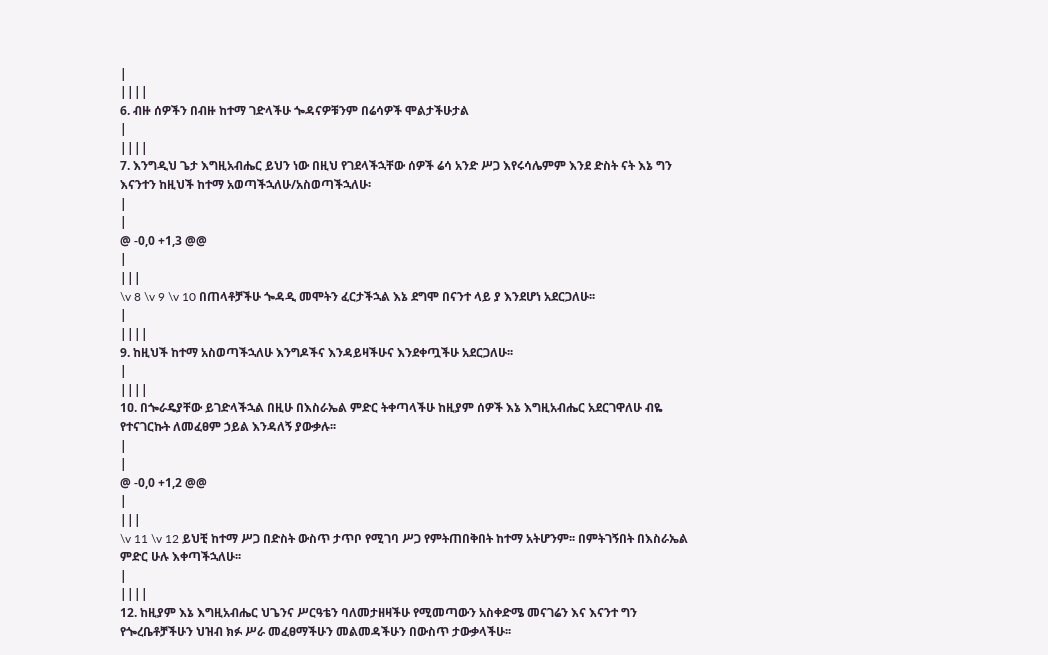|
||||
6. ብዙ ሰዎችን በብዙ ከተማ ገድላችሁ ጐዳናዎቹንም በሬሳዎች ሞልታችሁታል
|
||||
7. እንግዲህ ጌታ እግዚአብሔር ይህን ነው በዚህ የገደላችኋቸው ሰዎች ሬሳ አንድ ሥጋ እየሩሳሌምም እንደ ድስት ናት እኔ ግን እናንተን ከዚህች ከተማ አወጣችኋለሁ/አስወጣችኋለሁ፡
|
|
@ -0,0 +1,3 @@
|
|||
\v 8 \v 9 \v 10 በጠላቶቻችሁ ጐዳዲ መሞትን ፈርታችኋል እኔ ደግሞ በናንተ ላይ ያ እንደሆነ አደርጋለሁ፡፡
|
||||
9. ከዚህች ከተማ አስወጣችኋለሁ እንግዶችና እንዳይዛችሁና እንደቀጧችሁ አደርጋለሁ፡፡
|
||||
1ዐ. በጐራዴያቸው ይገድላችኋል በዚሁ በእስራኤል ምድር ትቀጣላችሁ ከዚያም ሰዎች እኔ እግዚአብሔር አደርገዋለሁ ብዬ የተናገርኩት ለመፈፀም ኃይል እንዳለኝ ያውቃሉ፡፡
|
|
@ -0,0 +1,2 @@
|
|||
\v 11 \v 12 ይህቺ ከተማ ሥጋ በድስት ውስጥ ታጥቦ የሚገባ ሥጋ የምትጠበቅበት ከተማ አትሆንም፡፡ በምትገኝበት በእስራኤል ምድር ሁሉ እቀጣችኋለሁ፡፡
|
||||
12. ከዚያም እኔ እግዚአብሔር ህጌንና ሥርዓቴን ባለመታዘዛችሁ የሚመጣውን አስቀድሜ መናገሬን እና እናንተ ግን የጐረቤቶቻችሁን ህዝብ ክፉ ሥራ መፈፀማችሁን መልመዳችሁን በውስጥ ታውቃላችሁ፡፡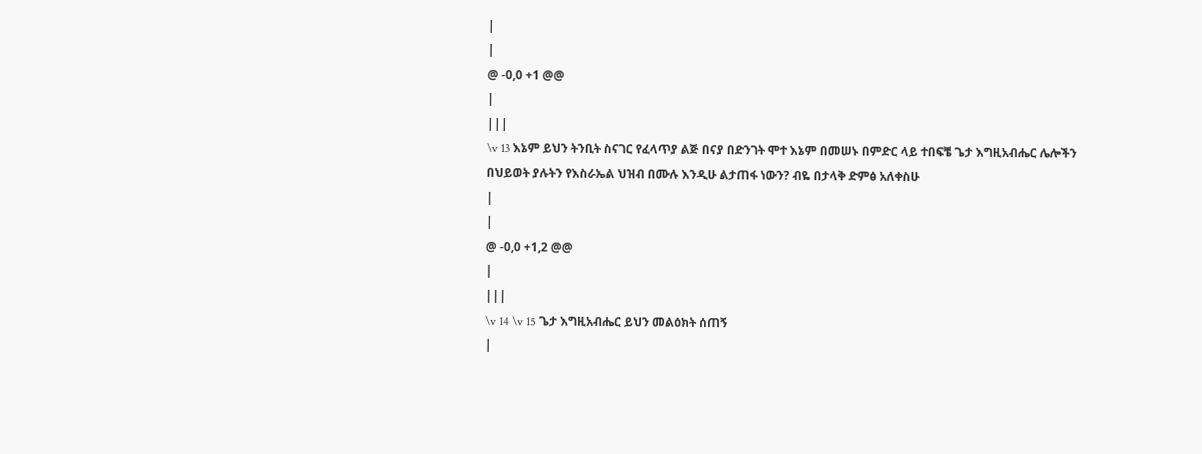|
|
@ -0,0 +1 @@
|
|||
\v 13 እኔም ይህን ትንቢት ስናገር የፈላጥያ ልጅ በናያ በድንገት ሞተ እኔም በመሠኑ በምድር ላይ ተበፍቼ ጌታ እግዚአብሔር ሌሎችን በህይወት ያሉትን የእስራኤል ህዝብ በሙሉ እንዲሁ ልታጠፋ ነውን? ብዬ በታላቅ ድምፅ አለቀስሁ
|
|
@ -0,0 +1,2 @@
|
|||
\v 14 \v 15 ጌታ እግዚአብሔር ይህን መልዕክት ሰጠኝ
|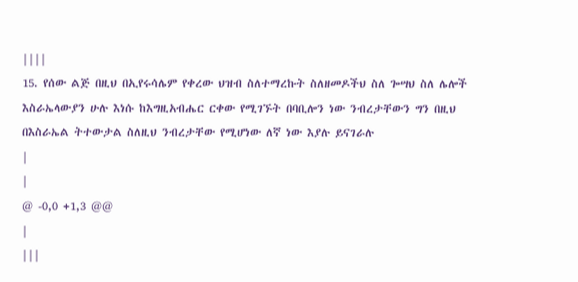||||
15. የሰው ልጅ በዚህ በኢየሩሳሌም የቀረው ህዝብ ስለተማረኩት ስለዘመዶችህ ስለ ጐሣህ ስለ ሌሎች እስራኤላውያን ሁሉ እነሱ ከእግዚአብሔር ርቀው የሚገኙት በባቢሎን ነው ንብረታቸውን ግን በዚህ በእስራኤል ትተውታል ስለዚህ ንብረታቸው የሚሆነው ለኛ ነው እያሉ ይናገራሉ
|
|
@ -0,0 +1,3 @@
|
|||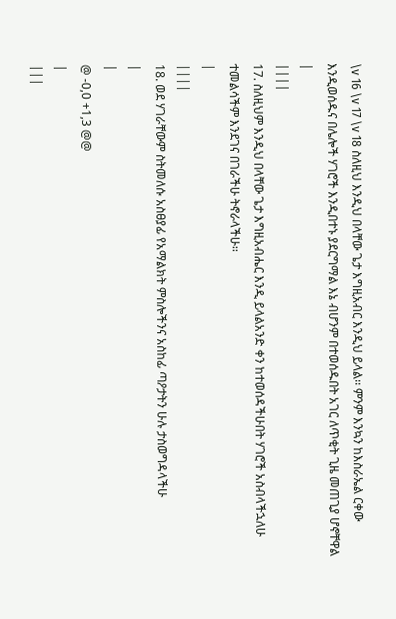\v 16 \v 17 \v 18 ስለዚህ እንዲህ በላቸው ጌታ እግዚአብር እንዲህ ይላል፡፡ ምንም እንኳን ከእስራኤል ርቀው እንዲወሰዱና በሌሎች ሃገሮች እንዲበተኑ ያደርግማል እኔ ብሆንም በተወሰዱበት አገር ለጥቂት ጊዜ መጠጊያ ሆኖቸዋል
|
||||
17. ስለዚህም እንዲህ በላቸው ጌታ እግዚአብሔር እንዲ ይላልአንድ ቀን ከተወሰዳችሁበት ሃገሮች አስብላችኋለሁ ተመልሳችም እንደገና በገራችሁ ትኖራላችሁ፡፡
|
||||
18. ወደ ሃገራቸውም ስትመለሱ አስፀያፊ የአማልክት ምስሎችንና አስከፊ ጣዖታትን ሁሉ ታስወግዳላችሁ
|
|
@ -0,0 +1,3 @@
|
|||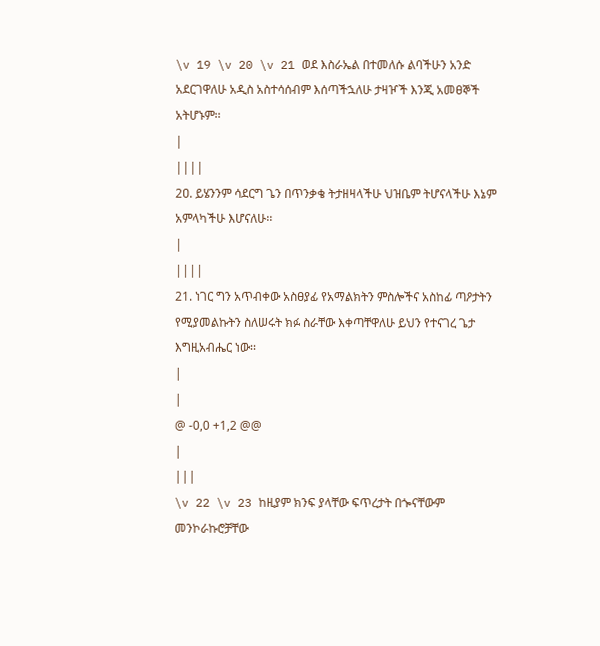\v 19 \v 20 \v 21 ወደ እስራኤል በተመለሱ ልባችሁን አንድ አደርገዋለሁ አዲስ አስተሳሰብም እሰጣችኋለሁ ታዛዦች እንጂ አመፀኞች አትሆኑም፡፡
|
||||
2ዐ. ይሄንንም ሳደርግ ጌን በጥንቃቄ ትታዘዛላችሁ ህዝቤም ትሆናላችሁ እኔም አምላካችሁ እሆናለሁ፡፡
|
||||
21. ነገር ግን አጥብቀው አስፀያፊ የአማልክትን ምስሎችና አስከፊ ጣዖታትን የሚያመልኩትን ስለሠሩት ክፉ ስራቸው እቀጣቸዋለሁ ይህን የተናገረ ጌታ እግዚአብሔር ነው፡፡
|
|
@ -0,0 +1,2 @@
|
|||
\v 22 \v 23 ከዚያም ክንፍ ያላቸው ፍጥረታት በጐናቸውም መንኮራኩሮቻቸው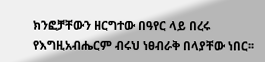ክንፎቻቸውን ዘርግተው በዓየር ላይ በረሩ የእግዚአብሔርም ብሩህ ነፀብራቅ በላያቸው ነበር፡፡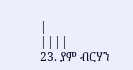|
||||
23. ያም ብርሃን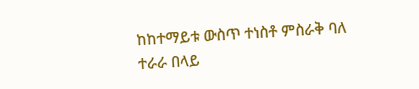ከከተማይቱ ውስጥ ተነስቶ ምስራቅ ባለ ተራራ በላይ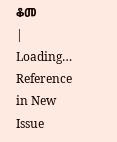ቆመ
|
Loading…
Reference in New Issue